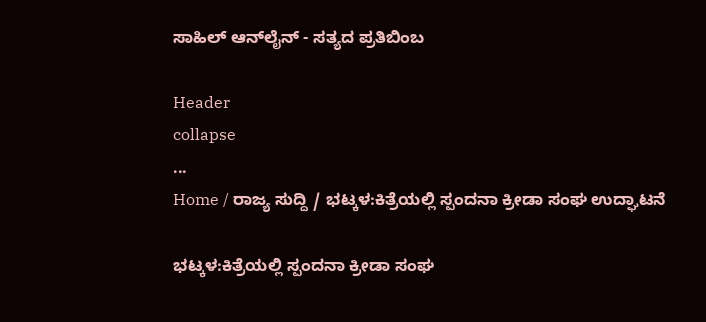ಸಾಹಿಲ್ ಆನ್‌ಲೈನ್ - ಸತ್ಯದ ಪ್ರತಿಬಿಂಬ

Header
collapse
...
Home / ರಾಜ್ಯ ಸುದ್ದಿ / ಭಟ್ಕಳ:ಕಿತ್ರೆಯಲ್ಲಿ ಸ್ಪಂದನಾ ಕ್ರೀಡಾ ಸಂಘ ಉದ್ಘಾಟನೆ

ಭಟ್ಕಳ:ಕಿತ್ರೆಯಲ್ಲಿ ಸ್ಪಂದನಾ ಕ್ರೀಡಾ ಸಂಘ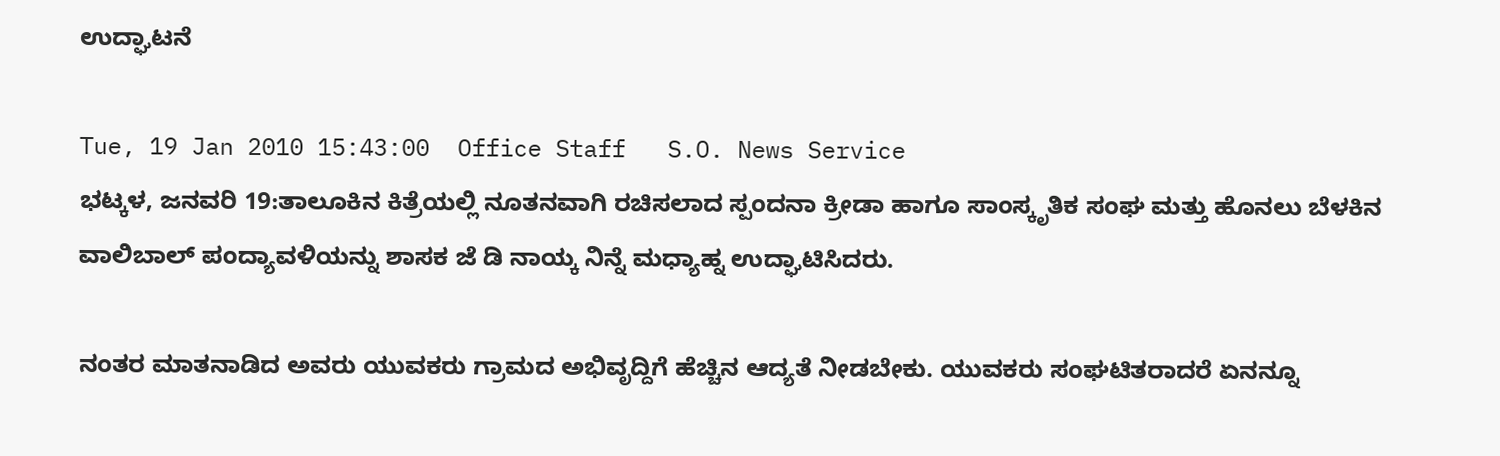ಉದ್ಘಾಟನೆ

Tue, 19 Jan 2010 15:43:00  Office Staff   S.O. News Service
ಭಟ್ಕಳ, ಜನವರಿ 19:ತಾಲೂಕಿನ ಕಿತ್ರೆಯಲ್ಲಿ ನೂತನವಾಗಿ ರಚಿಸಲಾದ ಸ್ಪಂದನಾ ಕ್ರೀಡಾ ಹಾಗೂ ಸಾಂಸ್ಕೃತಿಕ ಸಂಘ ಮತ್ತು ಹೊನಲು ಬೆಳಕಿನ ವಾಲಿಬಾಲ್ ಪಂದ್ಯಾವಳಿಯನ್ನು ಶಾಸಕ ಜೆ ಡಿ ನಾಯ್ಕ ನಿನ್ನೆ ಮಧ್ಯಾಹ್ನ ಉದ್ಘಾಟಿಸಿದರು.

ನಂತರ ಮಾತನಾಡಿದ ಅವರು ಯುವಕರು ಗ್ರಾಮದ ಅಭಿವೃದ್ದಿಗೆ ಹೆಚ್ಚಿನ ಆದ್ಯತೆ ನೀಡಬೇಕು. ಯುವಕರು ಸಂಘಟಿತರಾದರೆ ಏನನ್ನೂ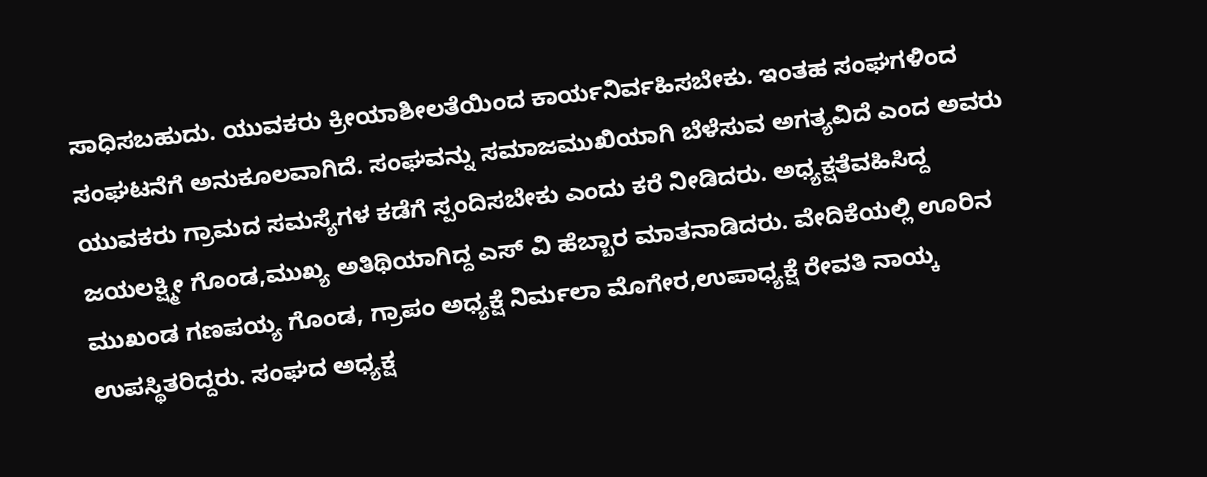ಸಾಧಿಸಬಹುದು. ಯುವಕರು ಕ್ರೀಯಾಶೀಲತೆಯಿಂದ ಕಾರ್ಯನಿರ್ವಹಿಸಬೇಕು. ಇಂತಹ ಸಂಘಗಳಿಂದ ಸಂಘಟನೆಗೆ ಅನುಕೂಲವಾಗಿದೆ. ಸಂಘವನ್ನು ಸಮಾಜಮುಖಿಯಾಗಿ ಬೆಳೆಸುವ ಅಗತ್ಯವಿದೆ ಎಂದ ಅವರು ಯುವಕರು ಗ್ರಾಮದ ಸಮಸ್ಯೆಗಳ ಕಡೆಗೆ ಸ್ಪಂದಿಸಬೇಕು ಎಂದು ಕರೆ ನೀಡಿದರು. ಅಧ್ಯಕ್ಷತೆವಹಿಸಿದ್ದ ಜಯಲಕ್ಷ್ಮೀ ಗೊಂಡ,ಮುಖ್ಯ ಅತಿಥಿಯಾಗಿದ್ದ ಎಸ್ ವಿ ಹೆಬ್ಬಾರ ಮಾತನಾಡಿದರು. ವೇದಿಕೆಯಲ್ಲಿ ಊರಿನ ಮುಖಂಡ ಗಣಪಯ್ಯ ಗೊಂಡ, ಗ್ರಾಪಂ ಅಧ್ಯಕ್ಷೆ ನಿರ್ಮಲಾ ಮೊಗೇರ,ಉಪಾಧ್ಯಕ್ಷೆ ರೇವತಿ ನಾಯ್ಕ ಉಪಸ್ಥಿತರಿದ್ದರು. ಸಂಘದ ಅಧ್ಯಕ್ಷ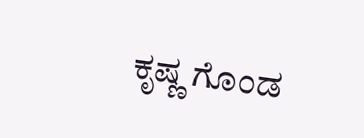ಕೃಷ್ಣ ಗೊಂಡ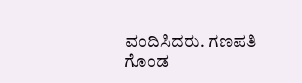ವಂದಿಸಿದರು. ಗಣಪತಿ ಗೊಂಡ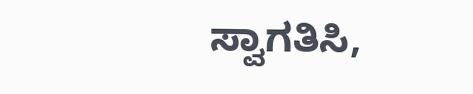ಸ್ವಾಗತಿಸಿ,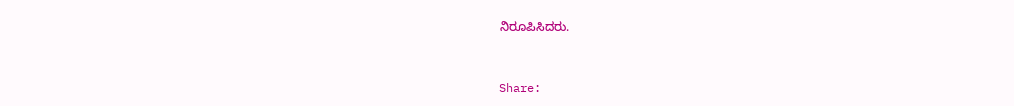ನಿರೂಪಿಸಿದರು.


Share: